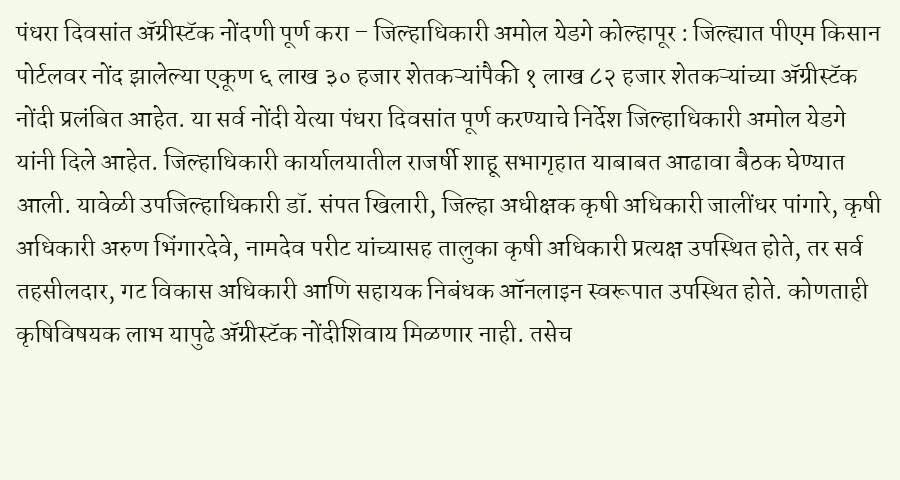पंधरा दिवसांत ॲग्रीस्टॅक नोंदणी पूर्ण करा – जिल्हाधिकारी अमोल येडगे कोल्हापूर : जिल्ह्यात पीएम किसान पोर्टलवर नोंद झालेल्या एकूण ६ लाख ३० हजार शेतकऱ्यांपैकी १ लाख ८२ हजार शेतकऱ्यांच्या ॲग्रीस्टॅक नोंदी प्रलंबित आहेत. या सर्व नोंदी येत्या पंधरा दिवसांत पूर्ण करण्याचे निर्देश जिल्हाधिकारी अमोल येडगे यांनी दिले आहेत. जिल्हाधिकारी कार्यालयातील राजर्षी शाहू सभागृहात याबाबत आढावा बैठक घेण्यात आली. यावेळी उपजिल्हाधिकारी डॉ. संपत खिलारी, जिल्हा अधीक्षक कृषी अधिकारी जालींधर पांगारे, कृषी अधिकारी अरुण भिंगारदेवे, नामदेव परीट यांच्यासह तालुका कृषी अधिकारी प्रत्यक्ष उपस्थित होते, तर सर्व तहसीलदार, गट विकास अधिकारी आणि सहायक निबंधक ऑनलाइन स्वरूपात उपस्थित होते. कोणताही कृषिविषयक लाभ यापुढे ॲग्रीस्टॅक नोंदीशिवाय मिळणार नाही. तसेच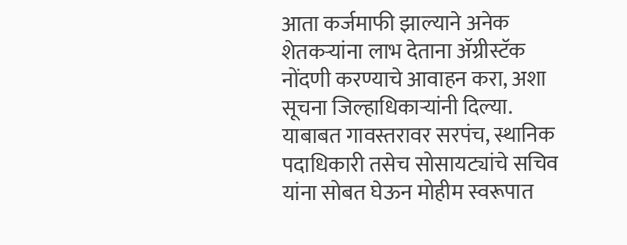आता कर्जमाफी झाल्याने अनेक शेतकऱ्यांना लाभ देताना ॲग्रीस्टॅक नोंदणी करण्याचे आवाहन करा, अशा सूचना जिल्हाधिकाऱ्यांनी दिल्या. याबाबत गावस्तरावर सरपंच, स्थानिक पदाधिकारी तसेच सोसायट्यांचे सचिव यांना सोबत घेऊन मोहीम स्वरूपात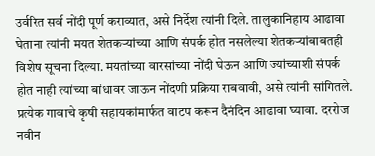उर्वरित सर्व नोंदी पूर्ण कराव्यात, असे निर्देश त्यांनी दिले. तालुकानिहाय आढावा घेताना त्यांनी मयत शेतकऱ्यांच्या आणि संपर्क होत नसलेल्या शेतकऱ्यांबाबतही विशेष सूचना दिल्या. मयतांच्या वारसांच्या नोंदी घेऊन आणि ज्यांच्याशी संपर्क होत नाही त्यांच्या बांधावर जाऊन नोंदणी प्रक्रिया राबवावी, असे त्यांनी सांगितले. प्रत्येक गावाचे कृषी सहायकांमार्फत वाटप करून दैनंदिन आढावा घ्यावा. दररोज नवीन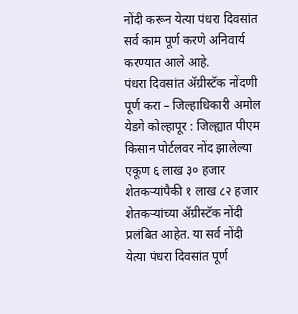नोंदी करून येत्या पंधरा दिवसांत सर्व काम पूर्ण करणे अनिवार्य करण्यात आले आहे.
पंधरा दिवसांत ॲग्रीस्टॅक नोंदणी पूर्ण करा – जिल्हाधिकारी अमोल येडगे कोल्हापूर : जिल्ह्यात पीएम किसान पोर्टलवर नोंद झालेल्या एकूण ६ लाख ३० हजार शेतकऱ्यांपैकी १ लाख ८२ हजार शेतकऱ्यांच्या ॲग्रीस्टॅक नोंदी प्रलंबित आहेत. या सर्व नोंदी येत्या पंधरा दिवसांत पूर्ण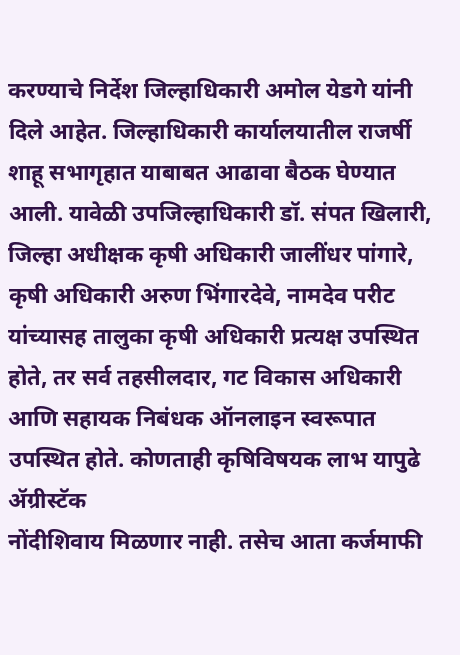करण्याचे निर्देश जिल्हाधिकारी अमोल येडगे यांनी दिले आहेत. जिल्हाधिकारी कार्यालयातील राजर्षी शाहू सभागृहात याबाबत आढावा बैठक घेण्यात आली. यावेळी उपजिल्हाधिकारी डॉ. संपत खिलारी, जिल्हा अधीक्षक कृषी अधिकारी जालींधर पांगारे, कृषी अधिकारी अरुण भिंगारदेवे, नामदेव परीट यांच्यासह तालुका कृषी अधिकारी प्रत्यक्ष उपस्थित होते, तर सर्व तहसीलदार, गट विकास अधिकारी आणि सहायक निबंधक ऑनलाइन स्वरूपात उपस्थित होते. कोणताही कृषिविषयक लाभ यापुढे ॲग्रीस्टॅक
नोंदीशिवाय मिळणार नाही. तसेच आता कर्जमाफी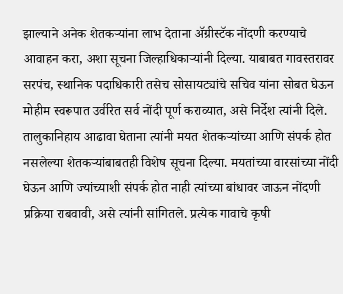झाल्याने अनेक शेतकऱ्यांना लाभ देताना ॲग्रीस्टॅक नोंदणी करण्याचे आवाहन करा, अशा सूचना जिल्हाधिकाऱ्यांनी दिल्या. याबाबत गावस्तरावर सरपंच, स्थानिक पदाधिकारी तसेच सोसायट्यांचे सचिव यांना सोबत घेऊन मोहीम स्वरूपात उर्वरित सर्व नोंदी पूर्ण कराव्यात, असे निर्देश त्यांनी दिले. तालुकानिहाय आढावा घेताना त्यांनी मयत शेतकऱ्यांच्या आणि संपर्क होत नसलेल्या शेतकऱ्यांबाबतही विशेष सूचना दिल्या. मयतांच्या वारसांच्या नोंदी घेऊन आणि ज्यांच्याशी संपर्क होत नाही त्यांच्या बांधावर जाऊन नोंदणी प्रक्रिया राबवावी, असे त्यांनी सांगितले. प्रत्येक गावाचे कृषी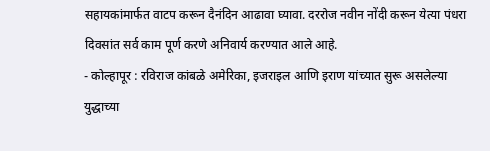सहायकांमार्फत वाटप करून दैनंदिन आढावा घ्यावा. दररोज नवीन नोंदी करून येत्या पंधरा दिवसांत सर्व काम पूर्ण करणे अनिवार्य करण्यात आले आहे.
- कोल्हापूर : रविराज कांबळे अमेरिका, इजराइल आणि इराण यांच्यात सुरू असलेल्या युद्धाच्या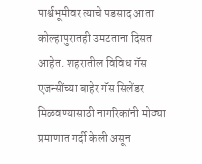पार्श्वभूमीवर त्याचे पडसाद आता कोल्हापुरातही उमटताना दिसत आहेत. शहरातील विविध गॅस एजन्सींच्या बाहेर गॅस सिलेंडर मिळवण्यासाठी नागरिकांनी मोठ्या प्रमाणात गर्दी केली असून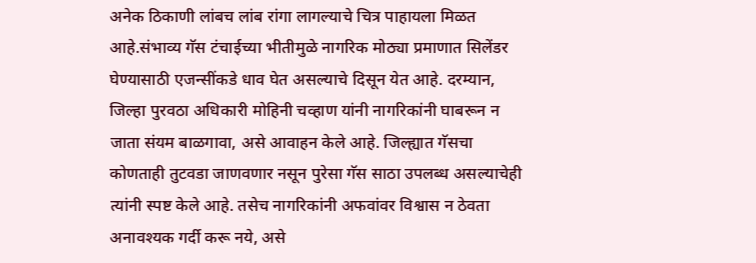अनेक ठिकाणी लांबच लांब रांगा लागल्याचे चित्र पाहायला मिळत आहे.संभाव्य गॅस टंचाईच्या भीतीमुळे नागरिक मोठ्या प्रमाणात सिलेंडर घेण्यासाठी एजन्सींकडे धाव घेत असल्याचे दिसून येत आहे. दरम्यान, जिल्हा पुरवठा अधिकारी मोहिनी चव्हाण यांनी नागरिकांनी घाबरून न जाता संयम बाळगावा, असे आवाहन केले आहे. जिल्ह्यात गॅसचा कोणताही तुटवडा जाणवणार नसून पुरेसा गॅस साठा उपलब्ध असल्याचेही त्यांनी स्पष्ट केले आहे. तसेच नागरिकांनी अफवांवर विश्वास न ठेवता अनावश्यक गर्दी करू नये, असे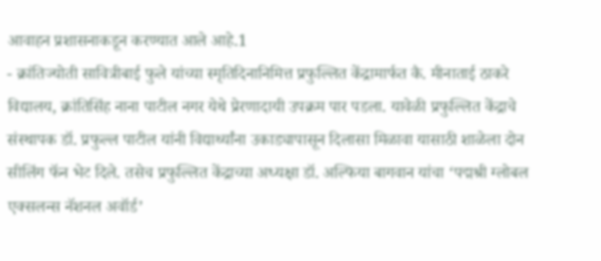आवाहन प्रशासनाकडून करण्यात आले आहे.1
- क्रांतिज्योती सावित्रीबाई फुले यांच्या स्मृतिदिनानिमित्त प्रफुल्लित केंद्रामार्फत कै. मीनाताई ठाकरे विद्यालय, क्रांतिसिंह नाना पाटील नगर येथे प्रेरणादायी उपक्रम पार पडला. यावेळी प्रफुल्लित केंद्राचे संस्थापक डॉ. प्रफुल्ल पाटील यांनी विद्यार्थ्यांना उकाड्यापासून दिलासा मिळावा यासाठी शाळेला दोन सीलिंग फॅन भेट दिले. तसेच प्रफुल्लित केंद्राच्या अध्यक्षा डॉ. अल्फिया बागवान यांचा ‘पद्मश्री ग्लोबल एक्सलन्स नॅशनल अवॉर्ड’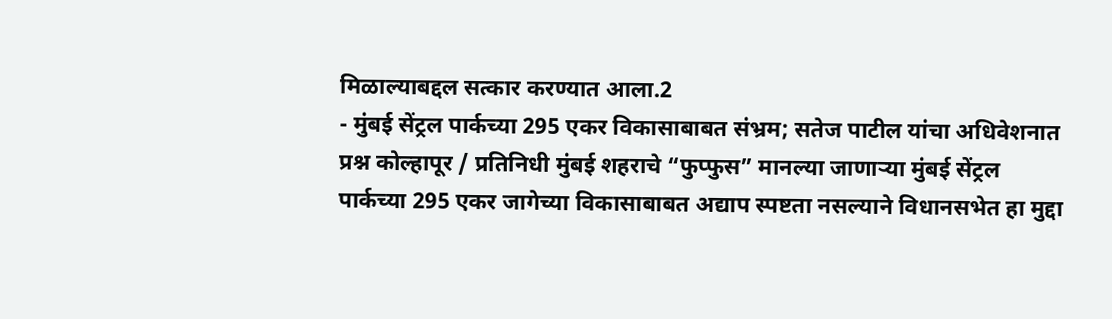मिळाल्याबद्दल सत्कार करण्यात आला.2
- मुंबई सेंट्रल पार्कच्या 295 एकर विकासाबाबत संभ्रम; सतेज पाटील यांचा अधिवेशनात प्रश्न कोल्हापूर / प्रतिनिधी मुंबई शहराचे “फुप्फुस” मानल्या जाणाऱ्या मुंबई सेंट्रल पार्कच्या 295 एकर जागेच्या विकासाबाबत अद्याप स्पष्टता नसल्याने विधानसभेत हा मुद्दा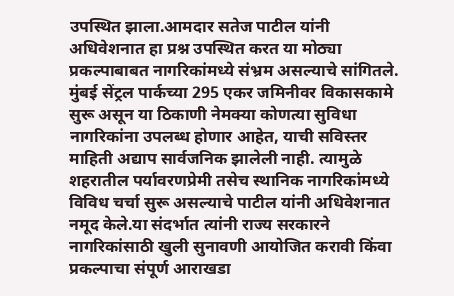उपस्थित झाला.आमदार सतेज पाटील यांनी अधिवेशनात हा प्रश्न उपस्थित करत या मोठ्या प्रकल्पाबाबत नागरिकांमध्ये संभ्रम असल्याचे सांगितले. मुंबई सेंट्रल पार्कच्या 295 एकर जमिनीवर विकासकामे सुरू असून या ठिकाणी नेमक्या कोणत्या सुविधा नागरिकांना उपलब्ध होणार आहेत, याची सविस्तर माहिती अद्याप सार्वजनिक झालेली नाही. त्यामुळे शहरातील पर्यावरणप्रेमी तसेच स्थानिक नागरिकांमध्ये विविध चर्चा सुरू असल्याचे पाटील यांनी अधिवेशनात नमूद केले.या संदर्भात त्यांनी राज्य सरकारने नागरिकांसाठी खुली सुनावणी आयोजित करावी किंवा प्रकल्पाचा संपूर्ण आराखडा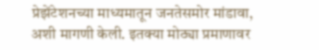प्रेझेंटेशनच्या माध्यमातून जनतेसमोर मांडावा, अशी मागणी केली. इतक्या मोठ्या प्रमाणावर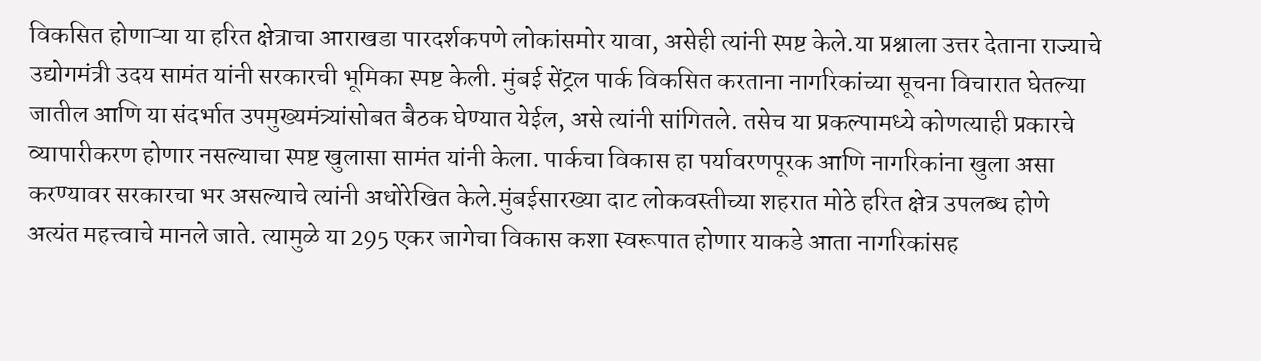विकसित होणाऱ्या या हरित क्षेत्राचा आराखडा पारदर्शकपणे लोकांसमोर यावा, असेही त्यांनी स्पष्ट केले.या प्रश्नाला उत्तर देताना राज्याचे उद्योगमंत्री उदय सामंत यांनी सरकारची भूमिका स्पष्ट केली. मुंबई सेंट्रल पार्क विकसित करताना नागरिकांच्या सूचना विचारात घेतल्या जातील आणि या संदर्भात उपमुख्यमंत्र्यांसोबत बैठक घेण्यात येईल, असे त्यांनी सांगितले. तसेच या प्रकल्पामध्ये कोणत्याही प्रकारचे व्यापारीकरण होणार नसल्याचा स्पष्ट खुलासा सामंत यांनी केला. पार्कचा विकास हा पर्यावरणपूरक आणि नागरिकांना खुला असा करण्यावर सरकारचा भर असल्याचे त्यांनी अधोरेखित केले.मुंबईसारख्या दाट लोकवस्तीच्या शहरात मोठे हरित क्षेत्र उपलब्ध होणे अत्यंत महत्त्वाचे मानले जाते. त्यामुळे या 295 एकर जागेचा विकास कशा स्वरूपात होणार याकडे आता नागरिकांसह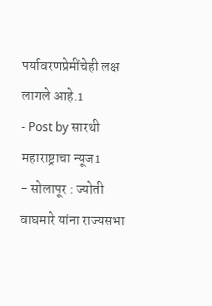पर्यावरणप्रेमींचेही लक्ष लागले आहे.1
- Post by सारथी महाराष्ट्राचा न्यूज1
- सोलापूर : ज्योती वाघमारे यांना राज्यसभा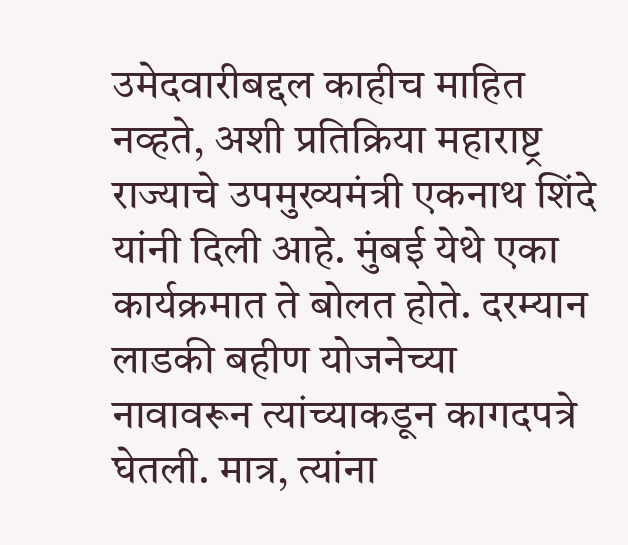उमेदवारीबद्दल काहीच माहित नव्हते, अशी प्रतिक्रिया महाराष्ट्र राज्याचे उपमुख्यमंत्री एकनाथ शिंदे यांनी दिली आहे. मुंबई येथे एका कार्यक्रमात ते बोलत होते. दरम्यान लाडकी बहीण योजनेच्या नावावरून त्यांच्याकडून कागदपत्रे घेतली. मात्र, त्यांना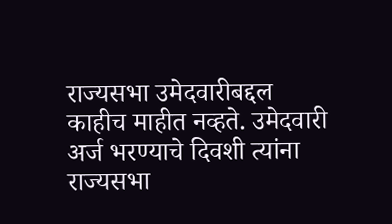राज्यसभा उमेदवारीबद्दल काहीच माहीत नव्हते. उमेदवारी अर्ज भरण्याचे दिवशी त्यांना राज्यसभा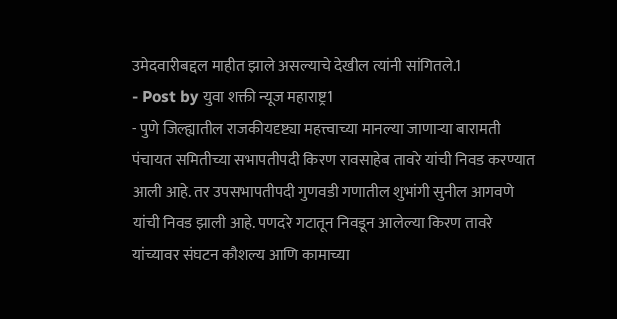उमेदवारीबद्दल माहीत झाले असल्याचे देखील त्यांनी सांगितले.1
- Post by युवा शक्ती न्यूज महाराष्ट्र1
- पुणे जिल्ह्यातील राजकीयदृष्ट्या महत्त्वाच्या मानल्या जाणाऱ्या बारामती पंचायत समितीच्या सभापतीपदी किरण रावसाहेब तावरे यांची निवड करण्यात आली आहे. तर उपसभापतीपदी गुणवडी गणातील शुभांगी सुनील आगवणे यांची निवड झाली आहे. पणदरे गटातून निवडून आलेल्या किरण तावरे यांच्यावर संघटन कौशल्य आणि कामाच्या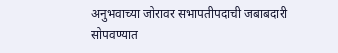अनुभवाच्या जोरावर सभापतीपदाची जबाबदारी सोपवण्यात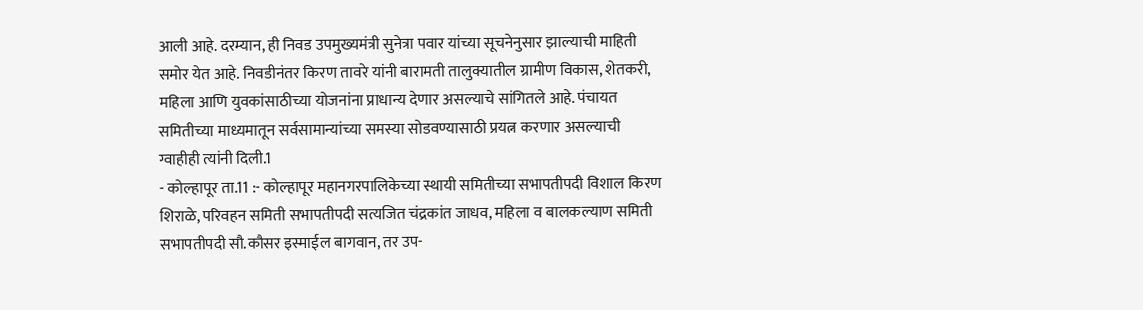आली आहे. दरम्यान, ही निवड उपमुख्यमंत्री सुनेत्रा पवार यांच्या सूचनेनुसार झाल्याची माहिती समोर येत आहे. निवडीनंतर किरण तावरे यांनी बारामती तालुक्यातील ग्रामीण विकास, शेतकरी, महिला आणि युवकांसाठीच्या योजनांना प्राधान्य देणार असल्याचे सांगितले आहे. पंचायत समितीच्या माध्यमातून सर्वसामान्यांच्या समस्या सोडवण्यासाठी प्रयत्न करणार असल्याची ग्वाहीही त्यांनी दिली.1
- कोल्हापूर ता.11 :- कोल्हापूर महानगरपालिकेच्या स्थायी समितीच्या सभापतीपदी विशाल किरण शिराळे, परिवहन समिती सभापतीपदी सत्यजित चंद्रकांत जाधव, महिला व बालकल्याण समिती सभापतीपदी सौ.कौसर इस्माईल बागवान, तर उप-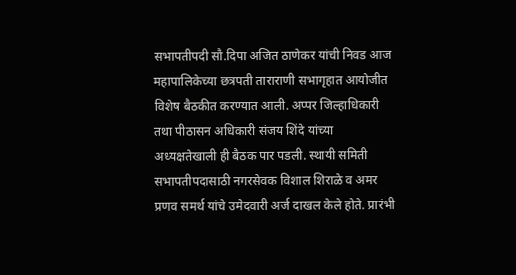सभापतीपदी सौ.दिपा अजित ठाणेकर यांची निवड आज महापालिकेच्या छत्रपती ताराराणी सभागृहात आयोजीत विशेष बैठकीत करण्यात आली. अप्पर जिल्हाधिकारी तथा पीठासन अधिकारी संजय शिंदे यांच्या अध्यक्षतेखाली ही बैठक पार पडली. स्थायी समिती सभापतीपदासाठी नगरसेवक विशाल शिराळे व अमर प्रणव समर्थ यांचे उमेदवारी अर्ज दाखल केले होते. प्रारंभी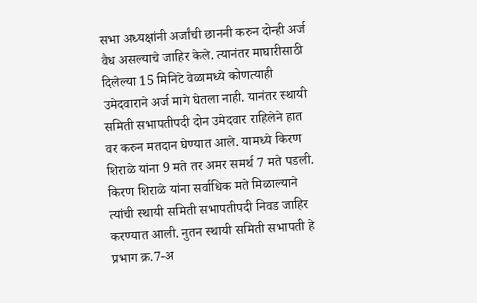सभा अध्यक्षांनी अर्जांची छाननी करुन दोन्ही अर्ज वैध असल्याचे जाहिर केले. त्यानंतर माघारीसाठी दिलेल्या 15 मिनिटे वेळामध्ये कोणत्याही उमेदवाराने अर्ज मागे घेतला नाही. यानंतर स्थायी समिती सभापतीपदी दोन उमेदवार राहिलेने हात वर करुन मतदान घेण्यात आले. यामध्ये किरण शिराळे यांना 9 मते तर अमर समर्थ 7 मते पडली. किरण शिराळे यांना सर्वाधिक मते मिळाल्याने त्यांची स्थायी समिती सभापतीपदी निवड जाहिर करण्यात आली. नुतन स्थायी समिती सभापती हे प्रभाग क्र.7-अ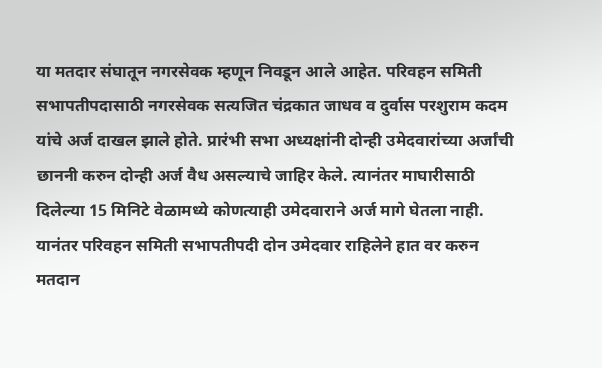या मतदार संघातून नगरसेवक म्हणून निवडून आले आहेत. परिवहन समिती सभापतीपदासाठी नगरसेवक सत्यजित चंद्रकात जाधव व दुर्वास परशुराम कदम यांचे अर्ज दाखल झाले होते. प्रारंभी सभा अध्यक्षांनी दोन्ही उमेदवारांच्या अर्जांची छाननी करुन दोन्ही अर्ज वैध असल्याचे जाहिर केले. त्यानंतर माघारीसाठी दिलेल्या 15 मिनिटे वेळामध्ये कोणत्याही उमेदवाराने अर्ज मागे घेतला नाही. यानंतर परिवहन समिती सभापतीपदी दोन उमेदवार राहिलेने हात वर करुन मतदान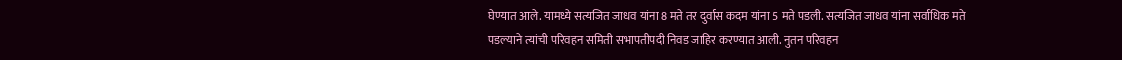घेण्यात आले. यामध्ये सत्यजित जाधव यांना 8 मते तर दुर्वास कदम यांना 5 मते पडली. सत्यजित जाधव यांना सर्वाधिक मते पडल्याने त्यांची परिवहन समिती सभापतीपदी निवड जाहिर करण्यात आली. नुतन परिवहन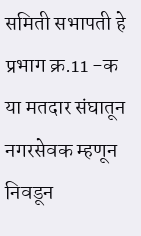समिती सभापती हे प्रभाग क्र.11 -क या मतदार संघातून नगरसेवक म्हणून निवडून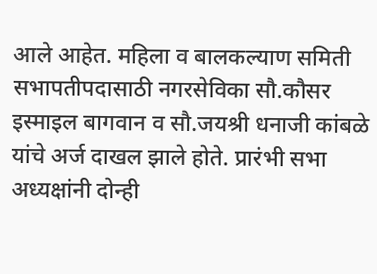आले आहेत. महिला व बालकल्याण समिती सभापतीपदासाठी नगरसेविका सौ.कौसर इस्माइल बागवान व सौ.जयश्री धनाजी कांबळे यांचे अर्ज दाखल झाले होते. प्रारंभी सभा अध्यक्षांनी दोन्ही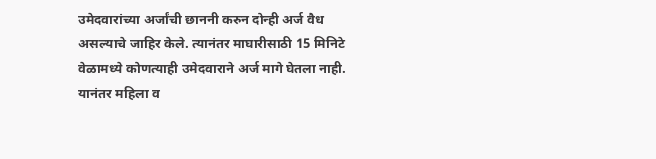उमेदवारांच्या अर्जांची छाननी करुन दोन्ही अर्ज वैध असल्याचे जाहिर केले. त्यानंतर माघारीसाठी 15 मिनिटे वेळामध्ये कोणत्याही उमेदवाराने अर्ज मागे घेतला नाही. यानंतर महिला व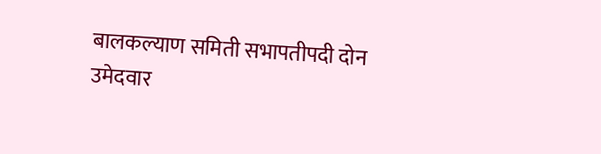बालकल्याण समिती सभापतीपदी दोन उमेदवार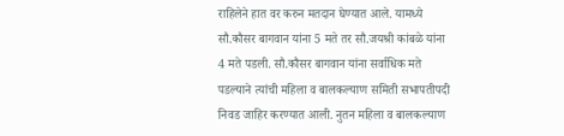राहिलेने हात वर करुन मतदान घेण्यात आले. यामध्ये सौ.कौसर बागवान यांना 5 मते तर सौ.जयश्री कांबळे यांना 4 मते पडली. सौ.कौसर बागवान यांना सर्वाधिक मते पडल्याने त्यांची महिला व बालकल्याण समिती सभापतीपदी निवड जाहिर करण्यात आली. नुतन महिला व बालकल्याण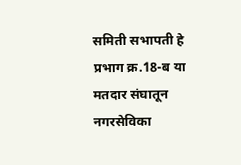समिती सभापती हे प्रभाग क्र.18-ब या मतदार संघातून नगरसेविका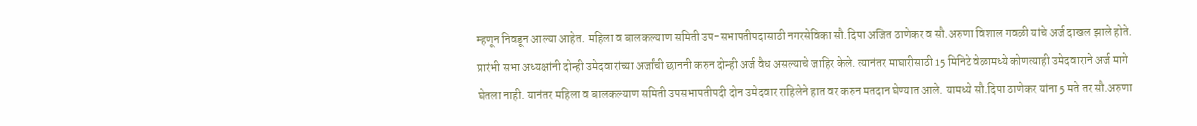म्हणून निवडून आल्या आहेत. महिला व बालकल्याण समिती उप-सभापतीपदासाठी नगरसेविका सौ.दिपा अजित ठाणेकर व सौ.अरुणा विशाल गवळी यांचे अर्ज दाखल झाले होते. प्रारंभी सभा अध्यक्षांनी दोन्ही उमेदवारांच्या अर्जांची छाननी करुन दोन्ही अर्ज वैध असल्याचे जाहिर केले. त्यानंतर माघारीसाठी 15 मिनिटे वेळामध्ये कोणत्याही उमेदवाराने अर्ज मागे घेतला नाही. यानंतर महिला व बालकल्याण समिती उपसभापतीपदी दोन उमेदवार राहिलेने हात वर करुन मतदान घेण्यात आले. यामध्ये सौ.दिपा ठाणेकर यांना 5 मते तर सौ.अरुणा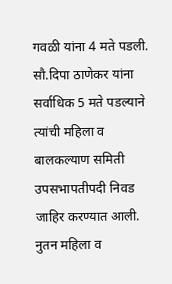गवळी यांना 4 मते पडली. सौ.दिपा ठाणेकर यांना सर्वाधिक 5 मते पडल्याने त्यांची महिला व बालकल्याण समिती उपसभापतीपदी निवड जाहिर करण्यात आली. नुतन महिला व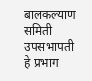बालकल्याण समिती उपसभापती हे प्रभाग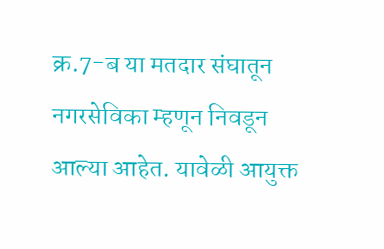क्र.7-ब या मतदार संघातून नगरसेविका म्हणून निवडून आल्या आहेत. यावेळी आयुक्त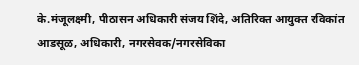के.मंजूलक्ष्मी, पीठासन अधिकारी संजय शिंदे, अतिरिक्त आयुक्त रविकांत आडसूळ, अधिकारी, नगरसेवक/नगरसेविका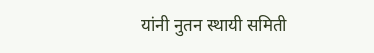यांनी नुतन स्थायी समिती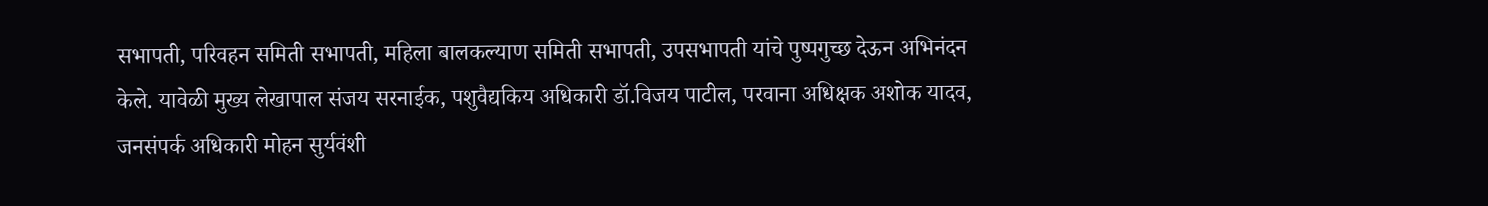सभापती, परिवहन समिती सभापती, महिला बालकल्याण समिती सभापती, उपसभापती यांचे पुष्पगुच्छ देऊन अभिनंदन केले. यावेळी मुख्य लेखापाल संजय सरनाईक, पशुवैद्यकिय अधिकारी डॉ.विजय पाटील, परवाना अधिक्षक अशोक यादव, जनसंपर्क अधिकारी मोहन सुर्यवंशी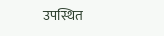उपस्थित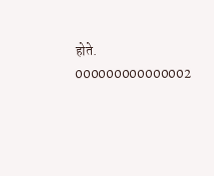होते. 000000000000002